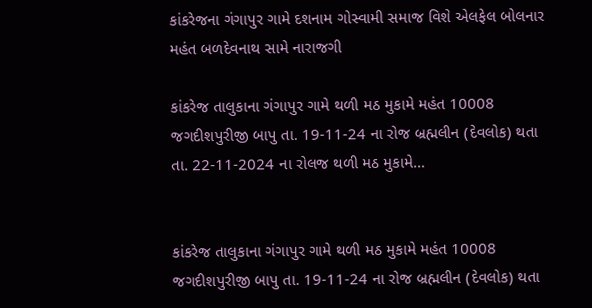કાંકરેજના ગંગાપુર ગામે દશનામ ગોસ્વામી સમાજ વિશે એલફેલ બોલનાર મહંત બળદેવનાથ સામે નારાજગી

કાંકરેજ તાલુકાના ગંગાપુર ગામે થળી મઠ મુકામે મહંત 10008 જગદીશપુરીજી બાપુ તા. 19-11-24 ના રોજ બ્રહ્મલીન (દેવલોક) થતા તા. 22-11-2024 ના રોલજ થળી મઠ મુકામે…


કાંકરેજ તાલુકાના ગંગાપુર ગામે થળી મઠ મુકામે મહંત 10008 જગદીશપુરીજી બાપુ તા. 19-11-24 ના રોજ બ્રહ્મલીન (દેવલોક) થતા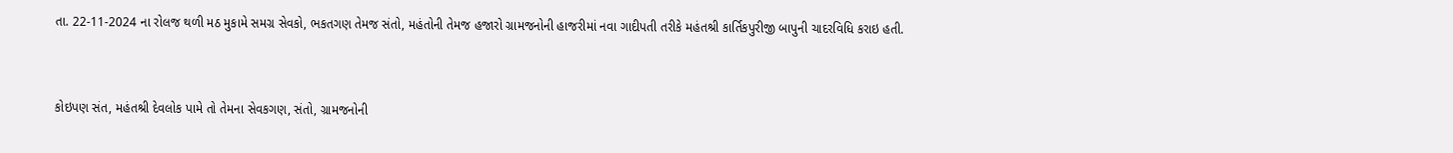તા. 22-11-2024 ના રોલજ થળી મઠ મુકામે સમગ્ર સેવકો, ભકતગણ તેમજ સંતો, મહંતોની તેમજ હજારો ગ્રામજનોની હાજરીમાં નવા ગાદીપતી તરીકે મહંતશ્રી કાર્તિકપુરીજી બાપુની ચાદરવિધિ કરાઇ હતી.


કોઇપણ સંત, મહંતશ્રી દેવલોક પામે તો તેમના સેવકગણ, સંતો, ગ્રામજનોની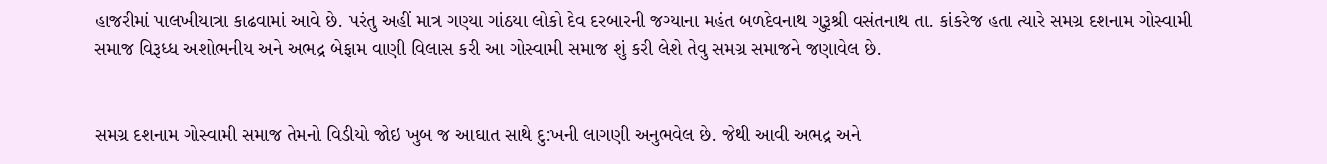હાજરીમાં પાલખીયાત્રા કાઢવામાં આવે છે. પરંતુ અહીં માત્ર ગણ્યા ગાંઠયા લોકો દેવ દરબારની જગ્યાના મહંત બળદેવનાથ ગુરૂશ્રી વસંતનાથ તા. કાંકરેજ હતા ત્યારે સમગ્ર દશનામ ગોસ્વામી સમાજ વિરૂધ્ધ અશોભનીય અને અભદ્ર બેફામ વાણી વિલાસ કરી આ ગોસ્વામી સમાજ શું કરી લેશે તેવુ સમગ્ર સમાજને જણાવેલ છે.


સમગ્ર દશનામ ગોસ્વામી સમાજ તેમનો વિડીયો જોઇ ખુબ જ આઘાત સાથે દુ:ખની લાગણી અનુભવેલ છે. જેથી આવી અભદ્ર અને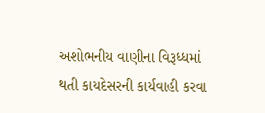અશોભનીય વાણીના વિરૂધ્ધમાં થતી કાયદેસરની કાર્યવાહી કરવા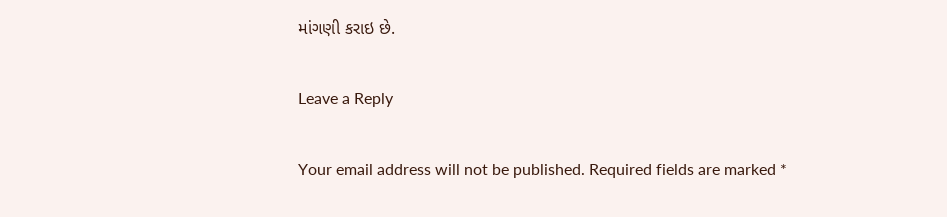માંગણી કરાઇ છે.

Leave a Reply

Your email address will not be published. Required fields are marked *